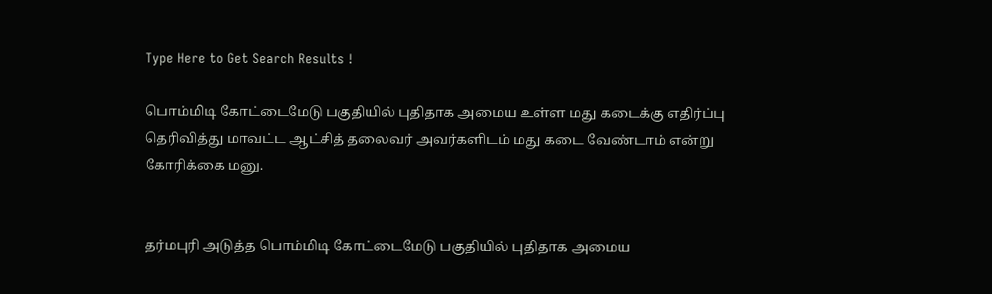Type Here to Get Search Results !

பொம்மிடி கோட்டைமேடு பகுதியில் புதிதாக அமைய உள்ள மது கடைக்கு எதிர்ப்பு தெரிவித்து மாவட்ட ஆட்சித் தலைவர் அவர்களிடம் மது கடை வேண்டாம் என்று கோரிக்கை மனு.


தர்மபுரி அடுத்த பொம்மிடி கோட்டைமேடு பகுதியில் புதிதாக அமைய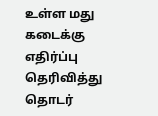உள்ள மது கடைக்கு எதிர்ப்பு தெரிவித்து  தொடர்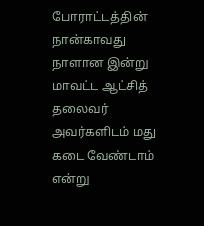போராட்டத்தின் நான்காவது நாளான இன்று மாவட்ட ஆட்சித் தலைவர் அவர்களிடம் மது கடை வேண்டாம் என்று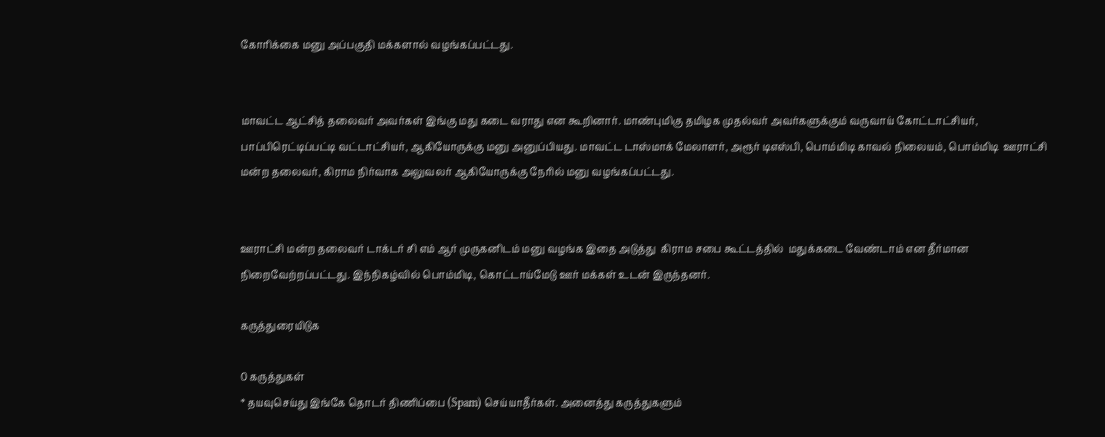கோரிக்கை மனு அப்பகுதி மக்களால் வழங்கப்பட்டது.


மாவட்ட ஆட்சித் தலைவர் அவர்கள் இங்கு மது கடை வராது என கூறினார். மாண்புமிகு தமிழக முதல்வர் அவர்களுக்கும் வருவாய் கோட்டாட்சியர், பாப்பிரெட்டிப்பட்டி வட்டாட்சியர், ஆகியோருக்கு மனு அனுப்பியது. மாவட்ட டாஸ்மாக் மேலாளர், அரூர் டிஎஸ்பி, பொம்மிடி காவல் நிலையம், பொம்மிடி  ஊராட்சி மன்ற தலைவர், கிராம நிர்வாக அலுவலர் ஆகியோருக்கு நேரில் மனு வழங்கப்பட்டது.


ஊராட்சி மன்ற தலைவர் டாக்டர் சி எம் ஆர் முருகனிடம் மனு வழங்க இதை அடுத்து  கிராம சபை கூட்டத்தில்  மதுக்கடை வேண்டாம் என தீர்மான நிறைவேற்றப்பட்டது. இந்நிகழ்வில் பொம்மிடி, கொட்டாய்மேடு ஊர் மக்கள் உடன் இருந்தனர்.

கருத்துரையிடுக

0 கருத்துகள்
* தயவுசெய்து இங்கே தொடர் திணிப்பை (Spam) செய்யாதீர்கள். அனைத்து கருத்துகளும்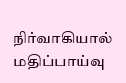நிர்வாகியால் மதிப்பாய்வு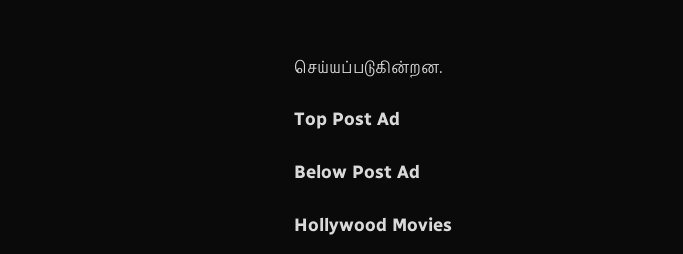செய்யப்படுகின்றன.

Top Post Ad

Below Post Ad

Hollywood Movies